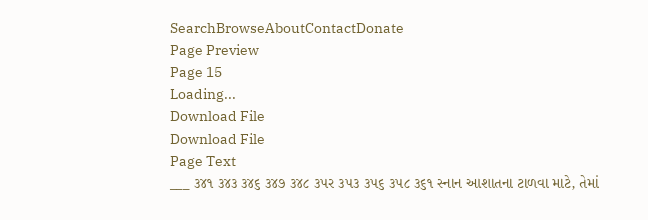SearchBrowseAboutContactDonate
Page Preview
Page 15
Loading...
Download File
Download File
Page Text
___ ૩૪૧ ૩૪૩ ૩૪૬ ૩૪૭ ૩૪૮ ૩૫ર ૩૫૩ ૩૫૬ ૩૫૮ ૩૬૧ સ્નાન આશાતના ટાળવા માટે, તેમાં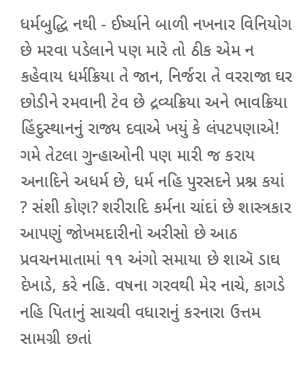ધર્મબુદ્ધિ નથી - ઈર્ષ્યાને બાળી નખનાર વિનિયોગ છે મરવા પડેલાને પણ મારે તો ઠીક એમ ન કહેવાય ધર્મક્રિયા તે જાન, નિર્જરા તે વરરાજા ઘર છોડીને રમવાની ટેવ છે દ્રવ્યક્રિયા અને ભાવક્રિયા હિંદુસ્થાનનું રાજ્ય દવાએ ખયું કે લંપટપણાએ! ગમે તેટલા ગુન્હાઓની પણ મારી જ કરાય અનાદિને અધર્મ છે, ધર્મ નહિ પુરસદને પ્રશ્ન કયાં ? સંશી કોણ? શરીરાદિ કર્મના ચાંદાં છે શાસ્ત્રકાર આપણું જોખમદારીનો અરીસો છે આઠ પ્રવચનમાતામાં ૧૧ અંગો સમાયા છે શાઍ ડાઘ દેખાડે, કરે નહિ. વષના ગરવથી મેર નાચે, કાગડે નહિ પિતાનું સાચવી વધારાનું કરનારા ઉત્તમ સામગ્રી છતાં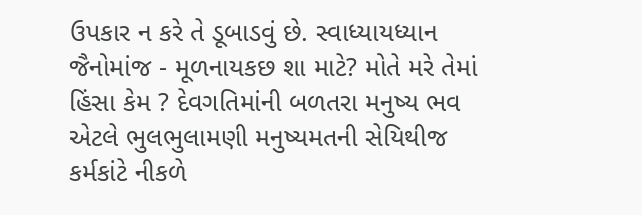ઉપકાર ન કરે તે ડૂબાડવું છે. સ્વાધ્યાયધ્યાન જૈનોમાંજ - મૂળનાયકછ શા માટે? મોતે મરે તેમાં હિંસા કેમ ? દેવગતિમાંની બળતરા મનુષ્ય ભવ એટલે ભુલભુલામણી મનુષ્યમતની સેયિથીજ કર્મકાંટે નીકળે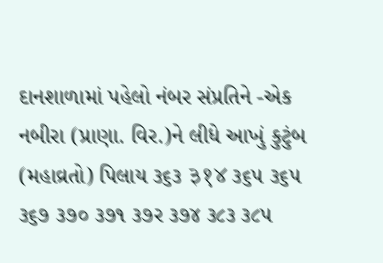દાનશાળામાં પહેલો નંબર સંપ્રતિને -એક નબીરા (પ્રાણા. વિર.)ને લીધે આખું કુટુંબ (મહાવ્રતો) પિલાય ૩૬૩ ३१४ ૩૬૫ ૩૬૫ ૩૬૭ ૩૭૦ ૩૭૧ ૩૭ર ૩૭૪ ૩૮૩ ૩૮૫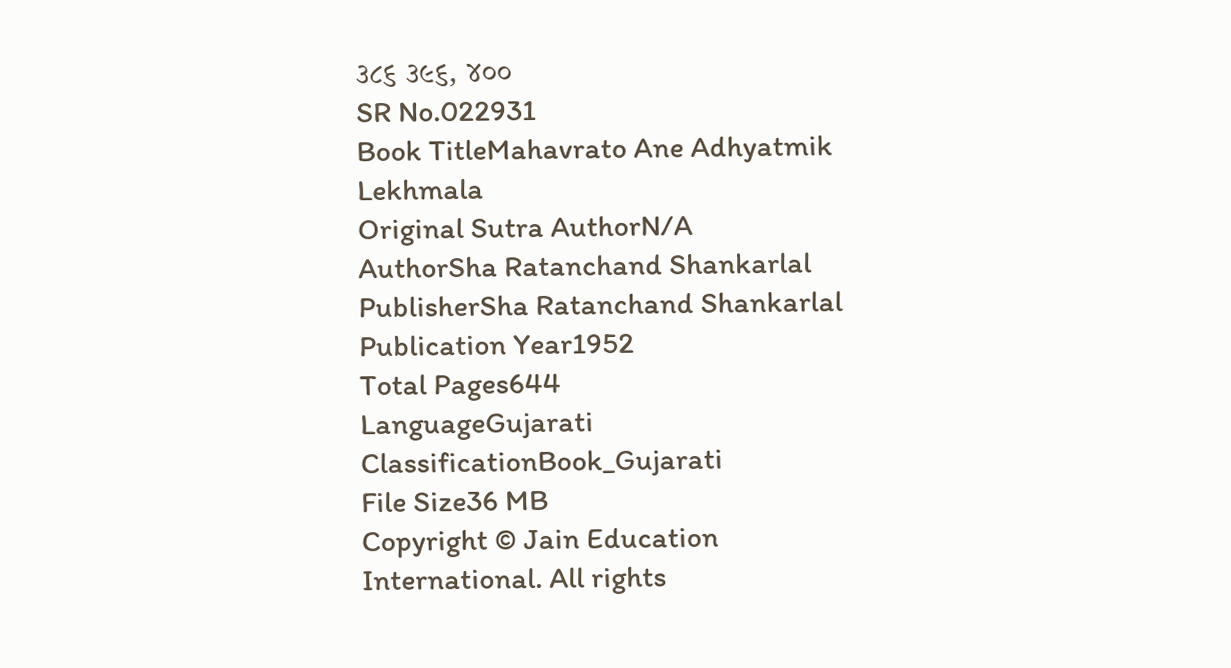૩૮૬ ૩૯૬, ૪૦૦
SR No.022931
Book TitleMahavrato Ane Adhyatmik Lekhmala
Original Sutra AuthorN/A
AuthorSha Ratanchand Shankarlal
PublisherSha Ratanchand Shankarlal
Publication Year1952
Total Pages644
LanguageGujarati
ClassificationBook_Gujarati
File Size36 MB
Copyright © Jain Education International. All rights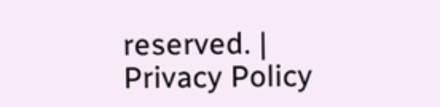reserved. | Privacy Policy